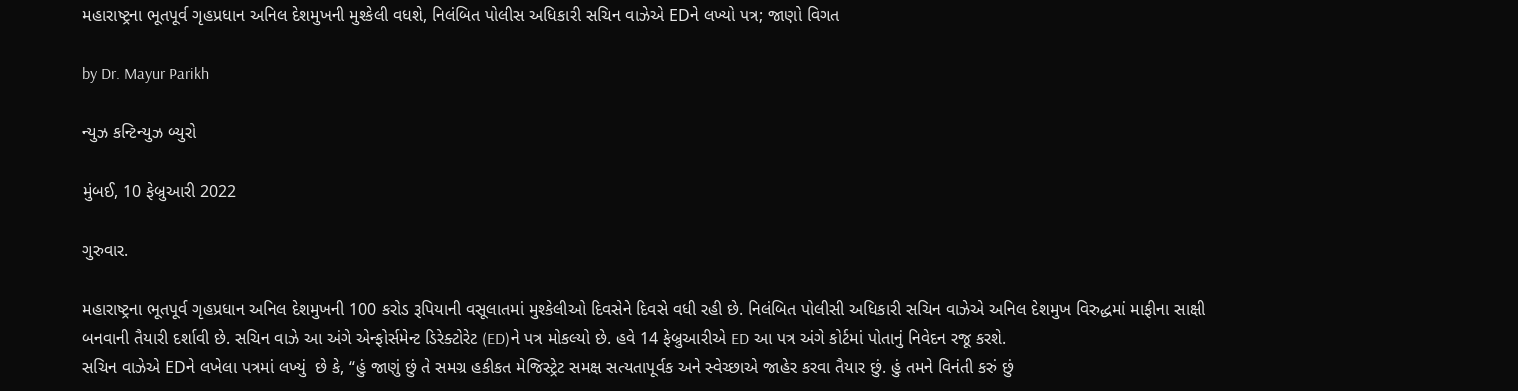મહારાષ્ટ્રના ભૂતપૂર્વ ગૃહપ્રધાન અનિલ દેશમુખની મુશ્કેલી વધશે, નિલંબિત પોલીસ અધિકારી સચિન વાઝેએ EDને લખ્યો પત્ર; જાણો વિગત

by Dr. Mayur Parikh

ન્યુઝ કન્ટિન્યુઝ બ્યુરો

મુંબઈ, 10 ફેબ્રુઆરી 2022

ગુરુવાર.

મહારાષ્ટ્રના ભૂતપૂર્વ ગૃહપ્રધાન અનિલ દેશમુખની 100 કરોડ રૂપિયાની વસૂલાતમાં મુશ્કેલીઓ દિવસેને દિવસે વધી રહી છે. નિલંબિત પોલીસી અધિકારી સચિન વાઝેએ અનિલ દેશમુખ વિરુદ્ધમાં માફીના સાક્ષી બનવાની તૈયારી દર્શાવી છે. સચિન વાઝે આ અંગે એન્ફોર્સમેન્ટ ડિરેક્ટોરેટ (ED)ને પત્ર મોકલ્યો છે. હવે 14 ફેબ્રુઆરીએ ED આ પત્ર અંગે કોર્ટમાં પોતાનું નિવેદન રજૂ કરશે.
સચિન વાઝેએ EDને લખેલા પત્રમાં લખ્યું  છે કે, “હું જાણું છું તે સમગ્ર હકીકત મેજિસ્ટ્રેટ સમક્ષ સત્યતાપૂર્વક અને સ્વેચ્છાએ જાહેર કરવા તૈયાર છું. હું તમને વિનંતી કરું છું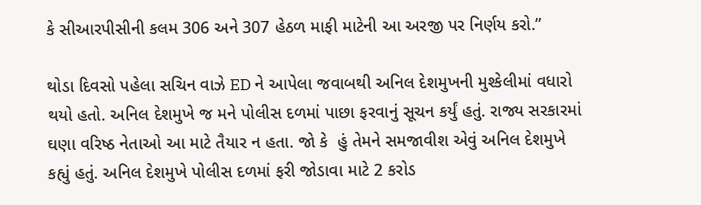કે સીઆરપીસીની કલમ 306 અને 307 હેઠળ માફી માટેની આ અરજી પર નિર્ણય કરો.”

થોડા દિવસો પહેલા સચિન વાઝે ED ને આપેલા જવાબથી અનિલ દેશમુખની મુશ્કેલીમાં વધારો થયો હતો. અનિલ દેશમુખે જ મને પોલીસ દળમાં પાછા ફરવાનું સૂચન કર્યું હતું. રાજ્ય સરકારમાં ઘણા વરિષ્ઠ નેતાઓ આ માટે તૈયાર ન હતા. જો કે  હું તેમને સમજાવીશ એવું અનિલ દેશમુખે કહ્યું હતું. અનિલ દેશમુખે પોલીસ દળમાં ફરી જોડાવા માટે 2 કરોડ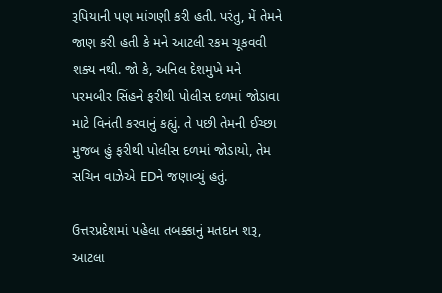રૂપિયાની પણ માંગણી કરી હતી. પરંતુ, મેં તેમને જાણ કરી હતી કે મને આટલી રકમ ચૂકવવી શક્ય નથી. જો કે, અનિલ દેશમુખે મને પરમબીર સિંહને ફરીથી પોલીસ દળમાં જોડાવા માટે વિનંતી કરવાનું કહ્યું. તે પછી તેમની ઈચ્છા મુજબ હું ફરીથી પોલીસ દળમાં જોડાયો, તેમ સચિન વાઝેએ EDને જણાવ્યું હતું.

ઉત્તરપ્રદેશમાં પહેલા તબક્કાનું મતદાન શરૂ, આટલા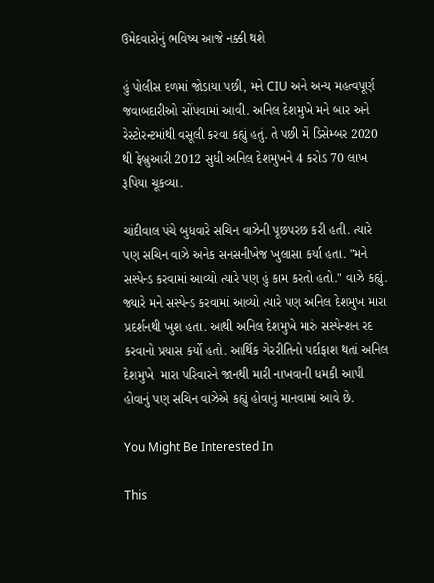ઉમેદવારોનું ભવિષ્ય આજે નક્કી થશે

હું પોલીસ દળમાં જોડાયા પછી, મને CIU અને અન્ય મહત્વપૂર્ણ જવાબદારીઓ સોંપવામાં આવી. અનિલ દેશમુખે મને બાર અને રેસ્ટોરન્ટમાંથી વસૂલી કરવા કહ્યું હતું. તે પછી મેં ડિસેમ્બર 2020 થી ફેબ્રુઆરી 2012 સુધી અનિલ દેશમુખને 4 કરોડ 70 લાખ રૂપિયા ચૂકવ્યા.

ચાંદીવાલ પંચે બુધવારે સચિન વાઝેની પૂછપરછ કરી હતી. ત્યારે પણ સચિન વાઝે અનેક સનસનીખેજ ખુલાસા કર્યા હતા. "મને સસ્પેન્ડ કરવામાં આવ્યો ત્યારે પણ હું કામ કરતો હતો." વાઝે કહ્યું. જ્યારે મને સસ્પેન્ડ કરવામાં આવ્યો ત્યારે પણ અનિલ દેશમુખ મારા પ્રદર્શનથી ખુશ હતા. આથી અનિલ દેશમુખે મારું સસ્પેન્શન રદ કરવાનો પ્રયાસ કર્યો હતો. આર્થિક ગેરરીતિનો પર્દાફાશ થતાં અનિલ દેશમુખે  મારા પરિવારને જાનથી મારી નાખવાની ધમકી આપી હોવાનું પણ સચિન વાઝેએ કહ્યું હોવાનું માનવામાં આવે છે.

You Might Be Interested In

This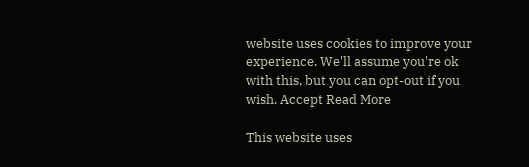website uses cookies to improve your experience. We'll assume you're ok with this, but you can opt-out if you wish. Accept Read More

This website uses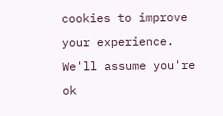cookies to improve your experience. We'll assume you're ok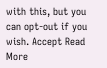with this, but you can opt-out if you wish. Accept Read More